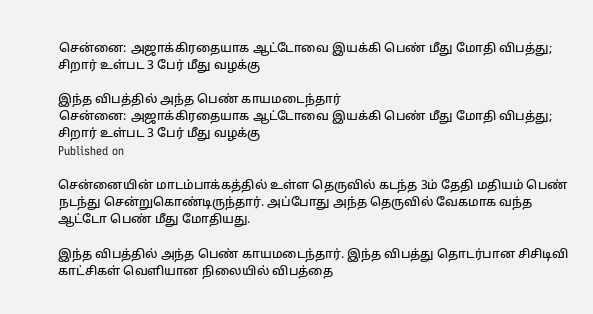சென்னை: அஜாக்கிரதையாக ஆட்டோவை இயக்கி பெண் மீது மோதி விபத்து; சிறார் உள்பட 3 பேர் மீது வழக்கு

இந்த விபத்தில் அந்த பெண் காயமடைந்தார்
சென்னை: அஜாக்கிரதையாக ஆட்டோவை இயக்கி பெண் மீது மோதி விபத்து; சிறார் உள்பட 3 பேர் மீது வழக்கு
Published on

சென்னையின் மாடம்பாக்கத்தில் உள்ள தெருவில் கடந்த 3ம் தேதி மதியம் பெண் நடந்து சென்றுகொண்டிருந்தார். அப்போது அந்த தெருவில் வேகமாக வந்த ஆட்டோ பெண் மீது மோதியது.

இந்த விபத்தில் அந்த பெண் காயமடைந்தார். இந்த விபத்து தொடர்பான சிசிடிவி காட்சிகள் வெளியான நிலையில் விபத்தை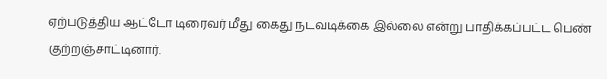ஏற்படுத்திய ஆட்டோ டிரைவர் மீது கைது நடவடிக்கை இல்லை என்று பாதிக்கப்பட்ட பெண் குற்றஞ்சாட்டினார்.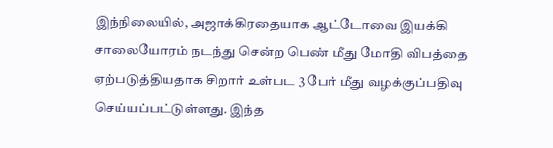இந்நிலையில், அஜாக்கிரதையாக ஆட்டோவை இயக்கி சாலையோரம் நடந்து சென்ற பெண் மீது மோதி விபத்தை ஏற்படுத்தியதாக சிறார் உள்பட 3 பேர் மீது வழக்குப்பதிவு செய்யப்பட்டுள்ளது. இந்த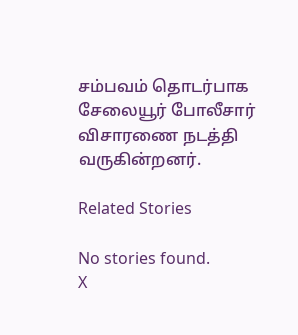சம்பவம் தொடர்பாக சேலையூர் போலீசார் விசாரணை நடத்தி வருகின்றனர்.

Related Stories

No stories found.
X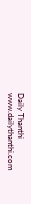Daily Thanthi
www.dailythanthi.com